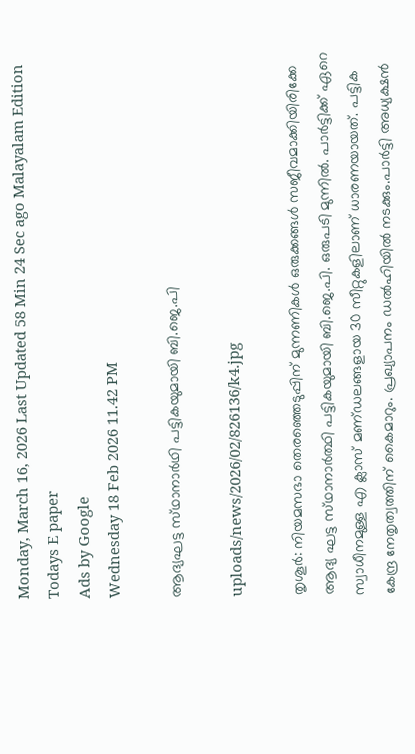Monday, March 16, 2026 Last Updated 58 Min 24 Sec ago Malayalam Edition
Todays E paper
Ads by Google
Wednesday 18 Feb 2026 11.42 PM

ആദ്യഘട്ട സ്‌ഥാനാര്‍ഥി പട്ടികയുമായി ബി.ജെ.പി

uploads/news/2026/02/826136/k4.jpg

തൃശൂര്‍: നിയമസഭാ തെരഞ്ഞെടുപ്പിന്‌ മുന്നണികള്‍ ഒരുക്കങ്ങള്‍ സജീവമാക്കിയിരിക്കേ ആദ്യ ഘട്ട സ്‌ഥാനാര്‍ത്ഥി പട്ടികയുമായി ബി.ജെ.പി. ഒരുപടി മുന്നില്‍. പാര്‍ട്ടിക്ക്‌ ഏറെ സ്വാധീനമുള്ള എ ക്ലാസ്‌ മണ്‌ഡലങ്ങളായ 30 സീറ്റുകളിലാണ്‌ ധാരണയായത്‌. പട്ടിക കേന്ദ്ര നേതൃത്വത്തിന്‌ കൈമാറും. പ്രഖ്യാപനം ഡല്‍ഹിയില്‍ നടക്കും.പാര്‍ട്ടി അധ്യക്ഷന്‍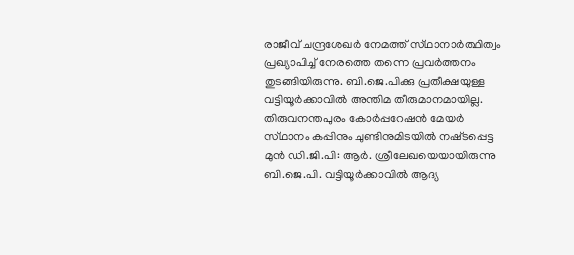രാജീവ്‌ ചന്ദ്രശേഖര്‍ നേമത്ത്‌ സ്‌ഥാനാര്‍ത്ഥിത്വം പ്രഖ്യാപിച്ച്‌ നേരത്തെ തന്നെ പ്രവര്‍ത്തനം തുടങ്ങിയിരുന്നു. ബി.ജെ.പിക്കു പ്രതീക്ഷയുള്ള വട്ടിയൂര്‍ക്കാവില്‍ അന്തിമ തീരുമാനമായില്ല. തിരുവനന്തപുരം കോര്‍പ്പറേഷന്‍ മേയര്‍ സ്‌ഥാനം കപ്പിനും ചുണ്ടിനുമിടയില്‍ നഷ്‌ടപ്പെട്ട മുന്‍ ഡി.ജി.പി: ആര്‍. ശ്രീലേഖയെയായിരുന്നു ബി.ജെ.പി. വട്ടിയൂര്‍ക്കാവില്‍ ആദ്യ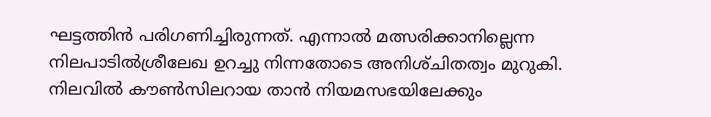ഘട്ടത്തിന്‍ പരിഗണിച്ചിരുന്നത്‌. എന്നാല്‍ മത്സരിക്കാനില്ലെന്ന നിലപാടില്‍ശ്രീലേഖ ഉറച്ചു നിന്നതോടെ അനിശ്‌ചിതത്വം മുറുകി. നിലവില്‍ കൗണ്‍സിലറായ താന്‍ നിയമസഭയിലേക്കും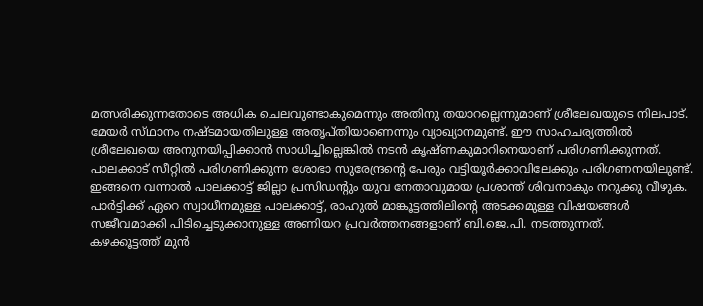മത്സരിക്കുന്നതോടെ അധിക ചെലവുണ്ടാകുമെന്നും അതിനു തയാറല്ലെന്നുമാണ്‌ ശ്രീലേഖയുടെ നിലപാട്‌.
മേയര്‍ സ്‌ഥാനം നഷ്‌ടമായതിലുള്ള അതൃപ്‌തിയാണെന്നും വ്യാഖ്യാനമുണ്ട്‌. ഈ സാഹചര്യത്തില്‍ ശ്രീലേഖയെ അനുനയിപ്പിക്കാന്‍ സാധിച്ചില്ലെങ്കില്‍ നടന്‍ കൃഷ്‌ണകുമാറിനെയാണ്‌ പരിഗണിക്കുന്നത്‌. പാലക്കാട്‌ സീറ്റില്‍ പരിഗണിക്കുന്ന ശോഭാ സുരേന്ദ്രന്റെ പേരും വട്ടിയൂര്‍ക്കാവിലേക്കും പരിഗണനയിലുണ്ട്‌. ഇങ്ങനെ വന്നാല്‍ പാലക്കാട്ട്‌ ജില്ലാ പ്രസിഡന്റും യുവ നേതാവുമായ പ്രശാന്ത്‌ ശിവനാകും നറുക്കു വീഴുക. പാര്‍ട്ടിക്ക്‌ ഏറെ സ്വാധീനമുള്ള പാലക്കാട്ട്‌, രാഹുല്‍ മാങ്കൂട്ടത്തിലിന്റെ അടക്കമുള്ള വിഷയങ്ങള്‍ സജീവമാക്കി പിടിച്ചെടുക്കാനുള്ള അണിയറ പ്രവര്‍ത്തനങ്ങളാണ്‌ ബി.ജെ.പി. നടത്തുന്നത്‌.
കഴക്കൂട്ടത്ത്‌ മുന്‍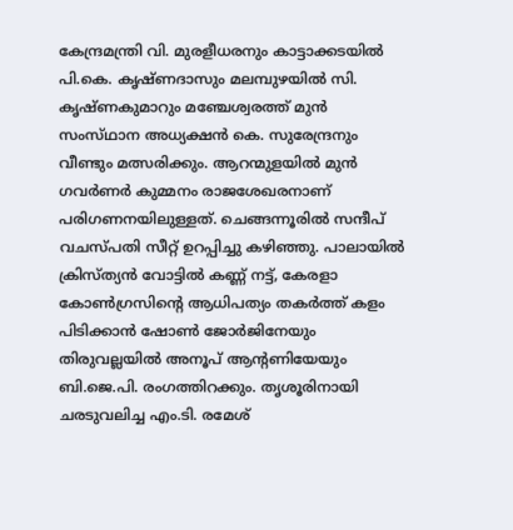കേന്ദ്രമന്ത്രി വി. മുരളീധരനും കാട്ടാക്കടയില്‍ പി.കെ. കൃഷ്‌ണദാസും മലമ്പുഴയില്‍ സി. കൃഷ്‌ണകുമാറും മഞ്ചേശ്വരത്ത്‌ മുന്‍ സംസ്‌ഥാന അധ്യക്ഷന്‍ കെ. സുരേന്ദ്രനും വീണ്ടും മത്സരിക്കും. ആറന്മുളയില്‍ മുന്‍ ഗവര്‍ണര്‍ കുമ്മനം രാജശേഖരനാണ്‌ പരിഗണനയിലുള്ളത്‌. ചെങ്ങന്നൂരില്‍ സന്ദീപ്‌ വചസ്‌പതി സീറ്റ്‌ ഉറപ്പിച്ചു കഴിഞ്ഞു. പാലായില്‍ ക്രിസ്‌ത്യന്‍ വോട്ടില്‍ കണ്ണ്‌ നട്ട്‌, കേരളാ കോണ്‍ഗ്രസിന്റെ ആധിപത്യം തകര്‍ത്ത്‌ കളം പിടിക്കാന്‍ ഷോണ്‍ ജോര്‍ജിനേയും തിരുവല്ലയില്‍ അനൂപ്‌ ആന്റണിയേയും ബി.ജെ.പി. രംഗത്തിറക്കും. തൃശൂരിനായി ചരടുവലിച്ച എം.ടി. രമേശ്‌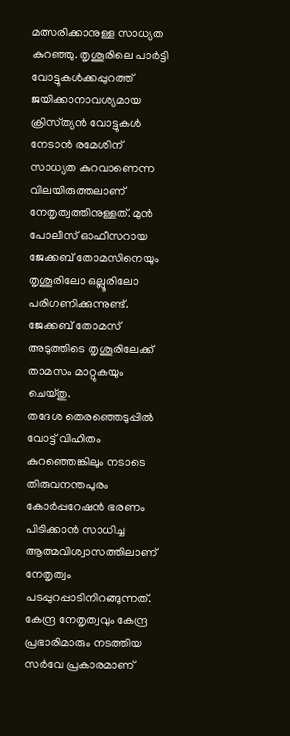മത്സരിക്കാനുള്ള സാധ്യത കുറഞ്ഞു. തൃശൂരിലെ പാര്‍ട്ടി വോട്ടുകള്‍ക്കപ്പുറത്ത്‌ ജയിക്കാനാവശ്യമായ ക്രിസ്‌ത്യന്‍ വോട്ടുകള്‍ നേടാന്‍ രമേശിന്‌ സാധ്യത കുറവാണെന്ന വിലയിരുത്തലാണ്‌ നേതൃത്വത്തിനുള്ളത്‌. മുന്‍ പോലീസ്‌ ഓഫീസറായ ജേക്കബ്‌ തോമസിനെയും തൃശൂരിലോ ഒല്ലൂരിലോ പരിഗണിക്കുന്നുണ്ട്‌. ജേക്കബ്‌ തോമസ്‌ അടുത്തിടെ തൃശൂരിലേക്ക്‌ താമസം മാറ്റുകയും ചെയ്‌തു.
തദേശ തെരഞ്ഞെടുപ്പില്‍ വോട്ട്‌ വിഹിതം കുറഞ്ഞെങ്കിലും നടാടെ തിരുവനന്തപുരം കോര്‍പ്പറേഷന്‍ ഭരണം പിടിക്കാന്‍ സാധിച്ച ആത്മവിശ്വാസത്തിലാണ്‌ നേതൃത്വം പടപ്പുറപ്പാടിനിറങ്ങുന്നത്‌. കേന്ദ്ര നേതൃത്വവും കേന്ദ്ര പ്രഭാരിമാരും നടത്തിയ സര്‍വേ പ്രകാരമാണ്‌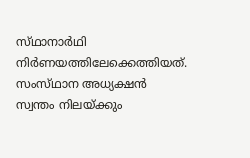സ്‌ഥാനാര്‍ഥി നിര്‍ണയത്തിലേക്കെത്തിയത്‌.
സംസ്‌ഥാന അധ്യക്ഷന്‍ സ്വന്തം നിലയ്‌ക്കും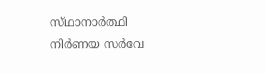സ്‌ഥാനാര്‍ത്ഥി നിര്‍ണയ സര്‍വേ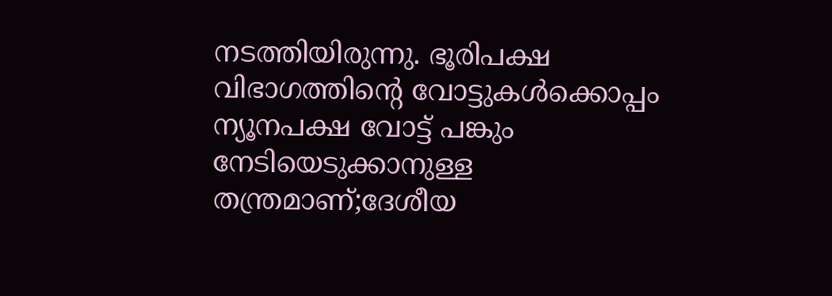നടത്തിയിരുന്നു. ഭൂരിപക്ഷ വിഭാഗത്തിന്റെ വോട്ടുകള്‍ക്കൊപ്പം ന്യൂനപക്ഷ വോട്ട്‌ പങ്കും നേടിയെടുക്കാനുള്ള തന്ത്രമാണ്‌;ദേശീയ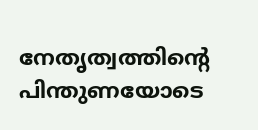നേതൃത്വത്തിന്റെ പിന്തുണയോടെ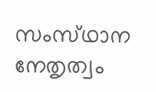സംസ്‌ഥാന നേതൃത്വം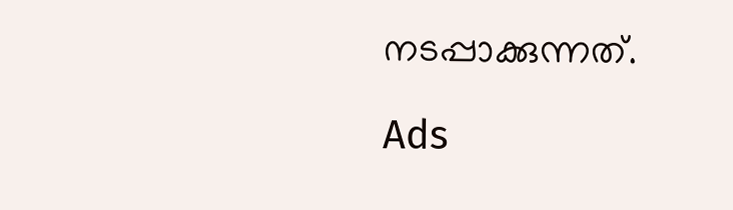നടപ്പാക്കുന്നത്‌.

Ads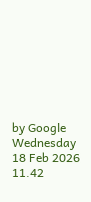by Google
Wednesday 18 Feb 2026 11.42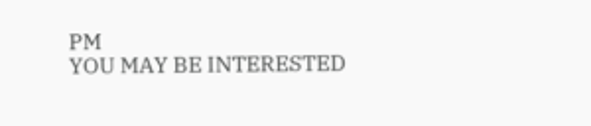PM
YOU MAY BE INTERESTED